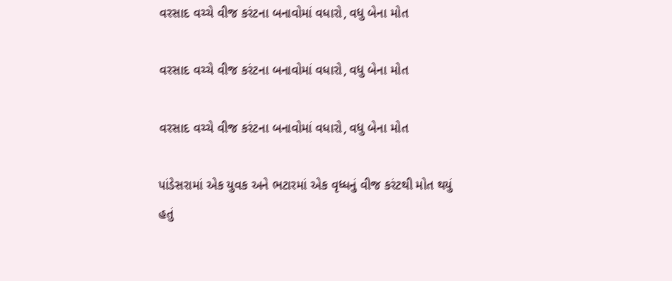વરસાદ વચ્ચે વીજ કરંટના બનાવોમાં વધારો, વધુ બેના મોત

વરસાદ વચ્ચે વીજ કરંટના બનાવોમાં વધારો, વધુ બેના મોત

વરસાદ વચ્ચે વીજ કરંટના બનાવોમાં વધારો, વધુ બેના મોત

પાંડેસરામાં એક યુવક અને ભટારમાં એક વૃધ્ધનું વીજ કરંટથી મોત થયું હતું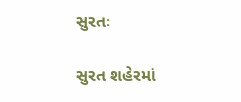સુરતઃ

સુરત શહેરમાં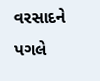વરસાદને પગલે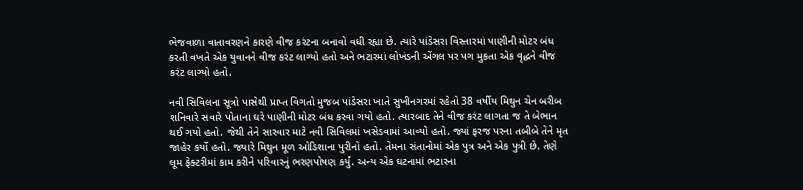ભેજવાળા વાતાવરણને કારણે વીજ કરંટના બનાવો વધી રહ્યા છે. ત્યારે પાંડેસરા વિસ્તારમાં પાણીની મોટર બંધ કરતી વખતે એક યુવાનને વીજ કરંટ લાગ્યો હતો અને ભટારમાં લોખંડની એંગલ પર પગ મુકતા એક વૃદ્ધને વીજ કરંટ લાગ્યો હતો.

નવી સિવિલના સૂત્રો પાસેથી પ્રાપ્ત વિગતો મુજબ પાંડેસરા ખાતે સુખીનગરમાં રહેતો 38 વર્ષીય મિથુન ચેન બરીબ શનિવારે સવારે પોતાના ઘરે પાણીની મોટર બંધ કરવા ગયો હતો. ત્યારબાદ તેને વીજ કરંટ લાગતા જ તે બેભાન થઈ ગયો હતો. જેથી તેને સારવાર માટે નવી સિવિલમાં ખસેડવામાં આવ્યો હતો. જ્યાં ફરજ પરના તબીબે તેને મૃત જાહેર કર્યો હતો. જ્યારે મિથુન મૂળ ઓડિશાના પુરીનો હતો. તેમના સંતાનોમાં એક પુત્ર અને એક પુત્રી છે. તેણે લૂમ ફેક્ટરીમાં કામ કરીને પરિવારનું ભરણપોષણ કર્યું. અન્ય એક ઘટનામાં ભટારના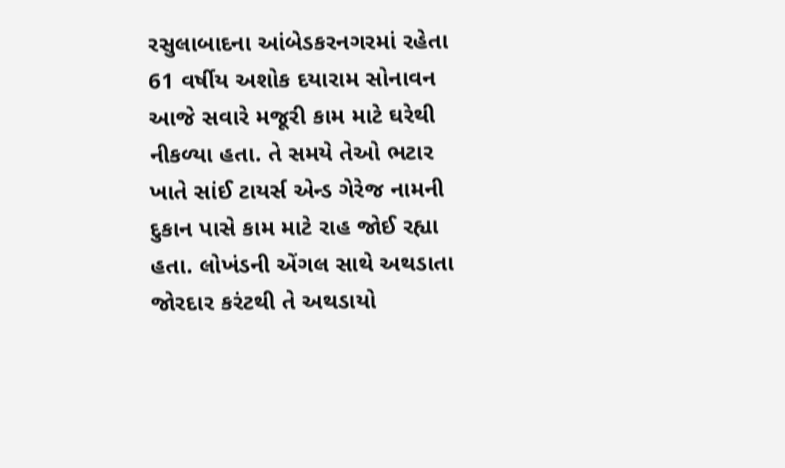રસુલાબાદના આંબેડકરનગરમાં રહેતા 61 વર્ષીય અશોક દયારામ સોનાવન આજે સવારે મજૂરી કામ માટે ઘરેથી નીકળ્યા હતા. તે સમયે તેઓ ભટાર ખાતે સાંઈ ટાયર્સ એન્ડ ગેરેજ નામની દુકાન પાસે કામ માટે રાહ જોઈ રહ્યા હતા. લોખંડની એંગલ સાથે અથડાતા જોરદાર કરંટથી તે અથડાયો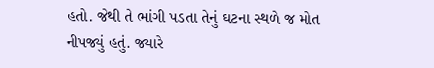હતો. જેથી તે ભાંગી પડતા તેનું ઘટના સ્થળે જ મોત નીપજ્યું હતું. જ્યારે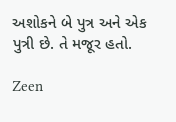અશોકને બે પુત્ર અને એક પુત્રી છે. તે મજૂર હતો.

Zeen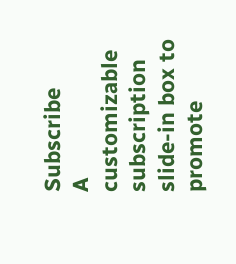Subscribe
A customizable subscription slide-in box to promote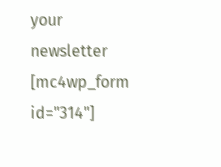your newsletter
[mc4wp_form id="314"]